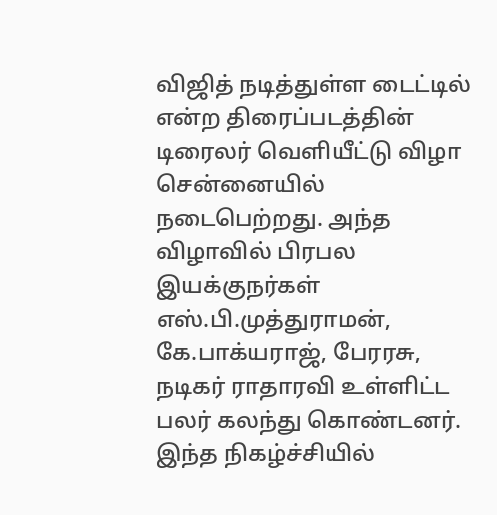விஜித் நடித்துள்ள டைட்டில் என்ற திரைப்படத்தின் டிரைலர் வெளியீட்டு விழா சென்னையில் நடைபெற்றது. அந்த விழாவில் பிரபல இயக்குநர்கள் எஸ்.பி.முத்துராமன், கே.பாக்யராஜ், பேரரசு, நடிகர் ராதாரவி உள்ளிட்ட பலர் கலந்து கொண்டனர்.
இந்த நிகழ்ச்சியில்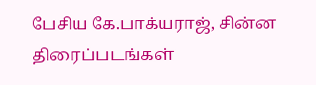பேசிய கே.பாக்யராஜ், சின்ன திரைப்படங்கள்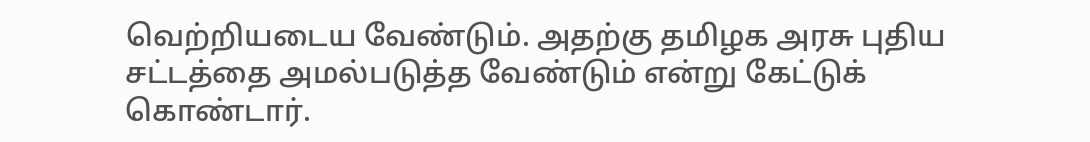வெற்றியடைய வேண்டும். அதற்கு தமிழக அரசு புதிய சட்டத்தை அமல்படுத்த வேண்டும் என்று கேட்டுக் கொண்டார்.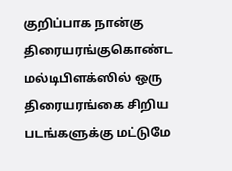குறிப்பாக நான்கு திரையரங்குகொண்ட மல்டிபிளக்ஸில் ஒரு திரையரங்கை சிறிய படங்களுக்கு மட்டுமே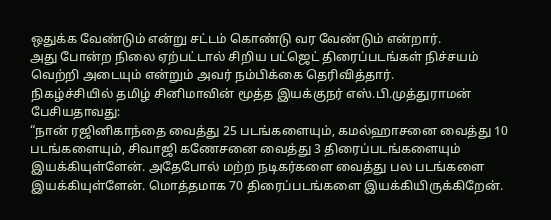ஒதுக்க வேண்டும் என்று சட்டம் கொண்டு வர வேண்டும் என்றார்.
அது போன்ற நிலை ஏற்பட்டால் சிறிய பட்ஜெட் திரைப்படங்கள் நிச்சயம் வெற்றி அடையும் என்றும் அவர் நம்பிக்கை தெரிவித்தார்.
நிகழ்ச்சியில் தமிழ் சினிமாவின் மூத்த இயக்குநர் எஸ்.பி.முத்துராமன் பேசியதாவது:
“நான் ரஜினிகாந்தை வைத்து 25 படங்களையும், கமல்ஹாசனை வைத்து 10 படங்களையும், சிவாஜி கணேசனை வைத்து 3 திரைப்படங்களையும் இயக்கியுள்ளேன். அதேபோல் மற்ற நடிகர்களை வைத்து பல படங்களை இயக்கியுள்ளேன். மொத்தமாக 70 திரைப்படங்களை இயக்கியிருக்கிறேன்.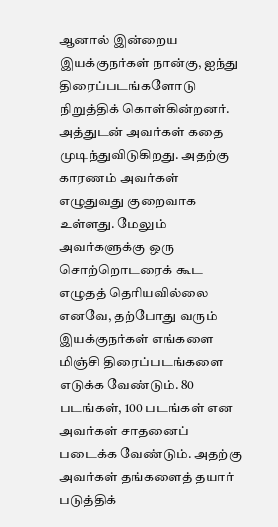ஆனால் இன்றைய இயக்குநர்கள் நான்கு, ஐந்து திரைப்படங்களோடு நிறுத்திக் கொள்கின்றனர். அத்துடன் அவர்கள் கதை முடிந்துவிடுகிறது. அதற்கு காரணம் அவர்கள் எழுதுவது குறைவாக உள்ளது. மேலும் அவர்களுக்கு ஒரு சொற்றொடரைக் கூட எழுதத் தெரியவில்லை
எனவே, தற்போது வரும் இயக்குநர்கள் எங்களை மிஞ்சி திரைப்படங்களை எடுக்க வேண்டும். 80 படங்கள், 100 படங்கள் என அவர்கள் சாதனைப் படைக்க வேண்டும். அதற்கு அவர்கள் தங்களைத் தயார் படுத்திக்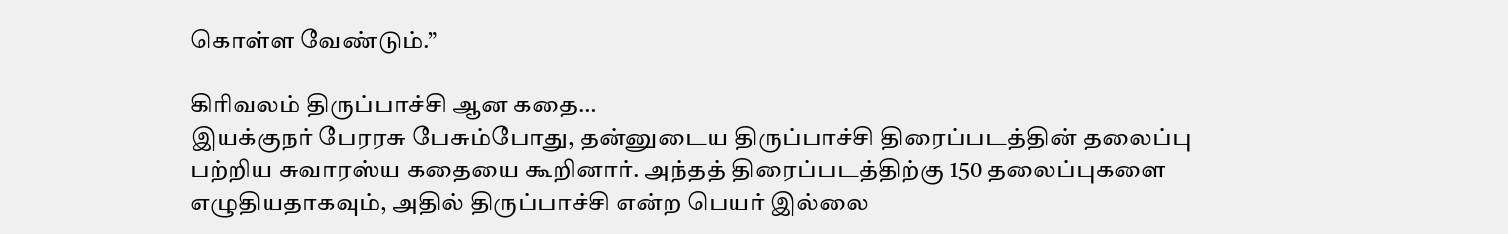கொள்ள வேண்டும்.”

கிரிவலம் திருப்பாச்சி ஆன கதை…
இயக்குநர் பேரரசு பேசும்போது, தன்னுடைய திருப்பாச்சி திரைப்படத்தின் தலைப்பு பற்றிய சுவாரஸ்ய கதையை கூறினார். அந்தத் திரைப்படத்திற்கு 150 தலைப்புகளை எழுதியதாகவும், அதில் திருப்பாச்சி என்ற பெயர் இல்லை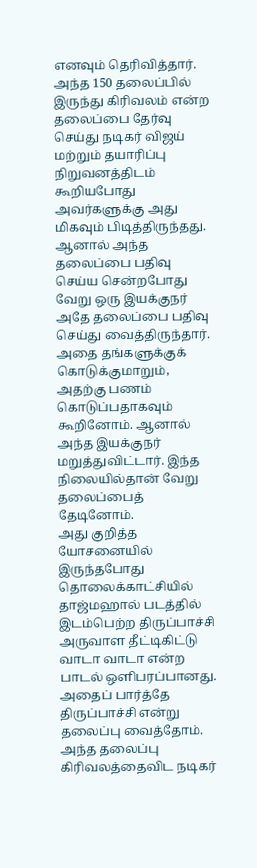எனவும் தெரிவித்தார். அந்த 150 தலைப்பில் இருந்து கிரிவலம் என்ற தலைப்பை தேர்வு செய்து நடிகர் விஜய் மற்றும் தயாரிப்பு நிறுவனத்திடம் கூறியபோது அவர்களுக்கு அது மிகவும் பிடித்திருந்தது.
ஆனால் அந்த தலைப்பை பதிவு செய்ய சென்றபோது வேறு ஒரு இயக்குநர் அதே தலைப்பை பதிவு செய்து வைத்திருந்தார். அதை தங்களுக்குக் கொடுக்குமாறும், அதற்கு பணம் கொடுப்பதாகவும் கூறினோம். ஆனால் அந்த இயக்குநர் மறுத்துவிட்டார். இந்த நிலையில்தான் வேறு தலைப்பைத் தேடினோம்.
அது குறித்த யோசனையில் இருந்தபோது தொலைக்காட்சியில் தாஜ்மஹால் படத்தில் இடம்பெற்ற திருப்பாச்சி அருவாள தீட்டிகிட்டு வாடா வாடா என்ற பாடல் ஒளிபரப்பானது. அதைப் பார்த்தே திருப்பாச்சி என்று தலைப்பு வைத்தோம். அந்த தலைப்பு கிரிவலத்தைவிட நடிகர்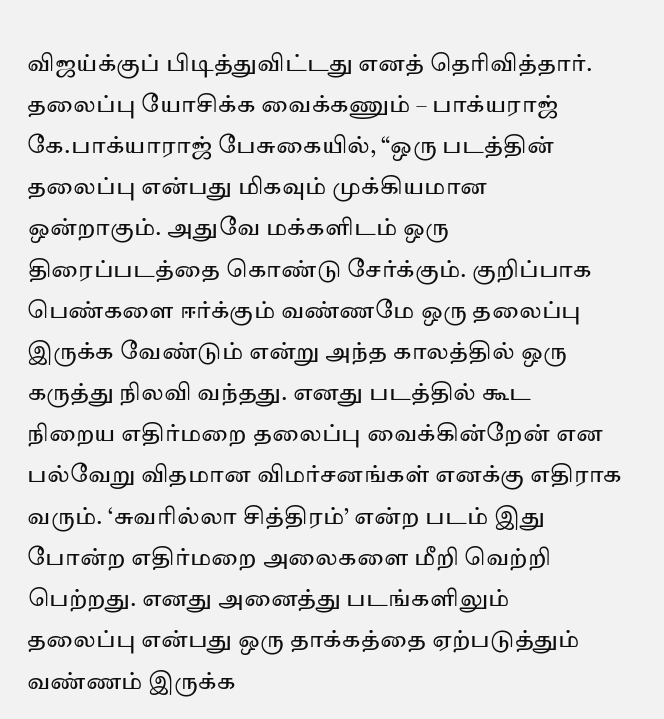விஜய்க்குப் பிடித்துவிட்டது எனத் தெரிவித்தார்.
தலைப்பு யோசிக்க வைக்கணும் – பாக்யராஜ்
கே.பாக்யாராஜ் பேசுகையில், “ஒரு படத்தின் தலைப்பு என்பது மிகவும் முக்கியமான ஒன்றாகும். அதுவே மக்களிடம் ஒரு திரைப்படத்தை கொண்டு சேர்க்கும். குறிப்பாக பெண்களை ஈர்க்கும் வண்ணமே ஒரு தலைப்பு இருக்க வேண்டும் என்று அந்த காலத்தில் ஒரு கருத்து நிலவி வந்தது. எனது படத்தில் கூட நிறைய எதிர்மறை தலைப்பு வைக்கின்றேன் என பல்வேறு விதமான விமர்சனங்கள் எனக்கு எதிராக வரும். ‘சுவரில்லா சித்திரம்’ என்ற படம் இது போன்ற எதிர்மறை அலைகளை மீறி வெற்றி பெற்றது. எனது அனைத்து படங்களிலும் தலைப்பு என்பது ஒரு தாக்கத்தை ஏற்படுத்தும் வண்ணம் இருக்க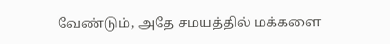வேண்டும், அதே சமயத்தில் மக்களை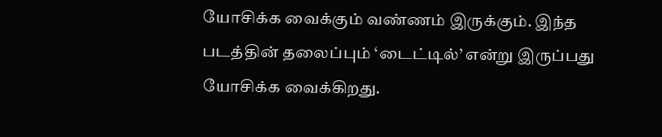யோசிக்க வைக்கும் வண்ணம் இருக்கும். இந்த படத்தின் தலைப்பும் ‘டைட்டில்’ என்று இருப்பது யோசிக்க வைக்கிறது.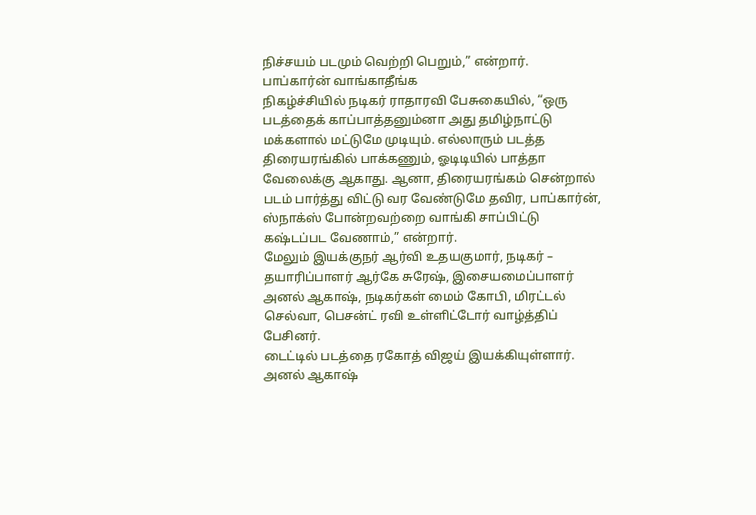நிச்சயம் படமும் வெற்றி பெறும்,” என்றார்.
பாப்கார்ன் வாங்காதீங்க
நிகழ்ச்சியில் நடிகர் ராதாரவி பேசுகையில், “ஒரு படத்தைக் காப்பாத்தனும்னா அது தமிழ்நாட்டு மக்களால் மட்டுமே முடியும். எல்லாரும் படத்த திரையரங்கில் பாக்கணும், ஓடிடியில் பாத்தா வேலைக்கு ஆகாது. ஆனா, திரையரங்கம் சென்றால் படம் பார்த்து விட்டு வர வேண்டுமே தவிர, பாப்கார்ன், ஸ்நாக்ஸ் போன்றவற்றை வாங்கி சாப்பிட்டு கஷ்டப்பட வேணாம்,” என்றார்.
மேலும் இயக்குநர் ஆர்வி உதயகுமார், நடிகர் – தயாரிப்பாளர் ஆர்கே சுரேஷ், இசையமைப்பாளர் அனல் ஆகாஷ், நடிகர்கள் மைம் கோபி, மிரட்டல் செல்வா, பெசன்ட் ரவி உள்ளிட்டோர் வாழ்த்திப் பேசினர்.
டைட்டில் படத்தை ரகோத் விஜய் இயக்கியுள்ளார். அனல் ஆகாஷ்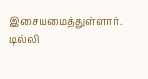இசையமைத்துள்ளார். டில்லி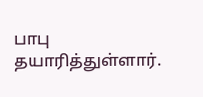பாபு தயாரித்துள்ளார்.